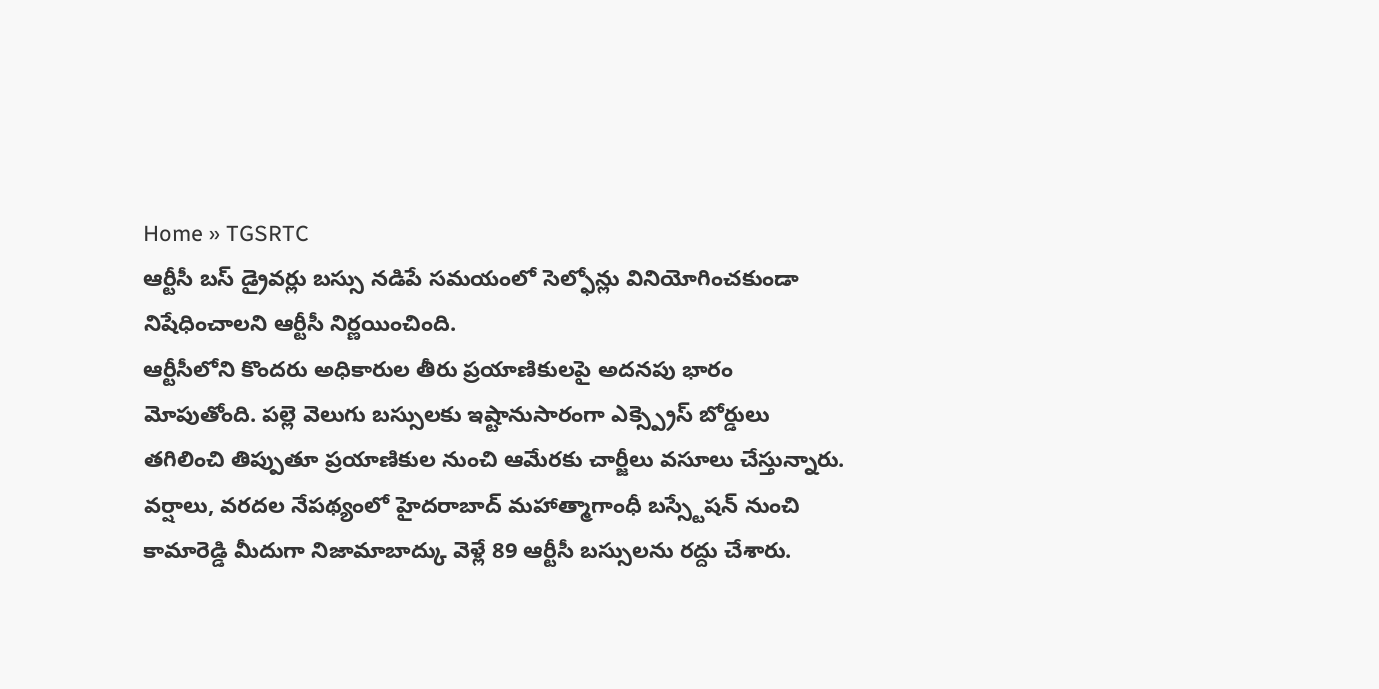Home » TGSRTC
ఆర్టీసీ బస్ డ్రైవర్లు బస్సు నడిపే సమయంలో సెల్ఫోన్లు వినియోగించకుండా నిషేధించాలని ఆర్టీసీ నిర్ణయించింది.
ఆర్టీసీలోని కొందరు అధికారుల తీరు ప్రయాణికులపై అదనపు భారం మోపుతోంది. పల్లె వెలుగు బస్సులకు ఇష్టానుసారంగా ఎక్స్ప్రెస్ బోర్డులు తగిలించి తిప్పుతూ ప్రయాణికుల నుంచి ఆమేరకు చార్జీలు వసూలు చేస్తున్నారు.
వర్షాలు, వరదల నేపథ్యంలో హైదరాబాద్ మహాత్మాగాంధీ బస్స్టేషన్ నుంచి కామారెడ్డి మీదుగా నిజామాబాద్కు వెళ్లే 89 ఆర్టీసీ బస్సులను రద్దు చేశారు.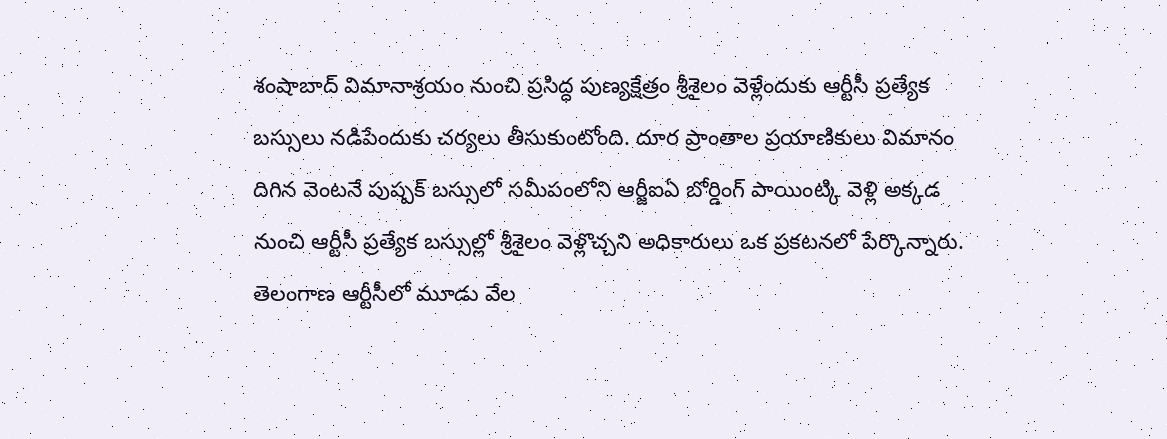శంషాబాద్ విమానాశ్రయం నుంచి ప్రసిద్ధ పుణ్యక్షేత్రం శ్రీశైలం వెళ్లేందుకు ఆర్టీసీ ప్రత్యేక బస్సులు నడిపేందుకు చర్యలు తీసుకుంటోంది. దూర ప్రాంతాల ప్రయాణికులు విమానం దిగిన వెంటనే పుష్పక్ బస్సులో సమీపంలోని ఆర్జీఐఏ బోర్డింగ్ పాయింట్కి వెళ్లి అక్కడ నుంచి ఆర్టీసీ ప్రత్యేక బస్సుల్లో శ్రీశైలం వెళ్లొచ్చని అధికారులు ఒక ప్రకటనలో పేర్కొన్నారు.
తెలంగాణ ఆర్టీసీలో మూడు వేల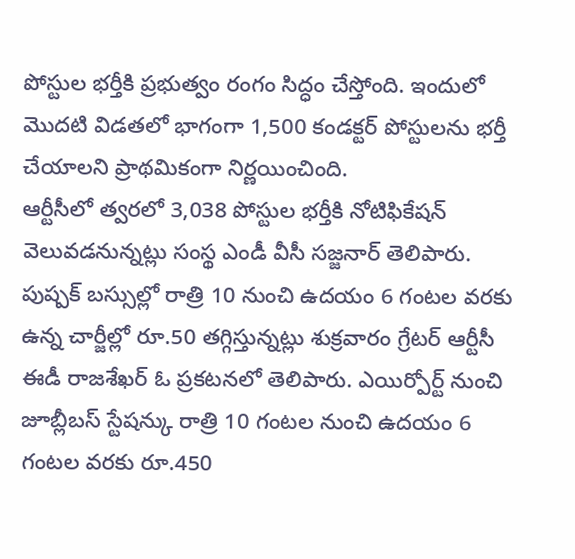పోస్టుల భర్తీకి ప్రభుత్వం రంగం సిద్ధం చేస్తోంది. ఇందులో మొదటి విడతలో భాగంగా 1,500 కండక్టర్ పోస్టులను భర్తీ చేయాలని ప్రాథమికంగా నిర్ణయించింది.
ఆర్టీసీలో త్వరలో 3,038 పోస్టుల భర్తీకి నోటిఫికేషన్ వెలువడనున్నట్లు సంస్థ ఎండీ వీసీ సజ్జనార్ తెలిపారు.
పుష్పక్ బస్సుల్లో రాత్రి 10 నుంచి ఉదయం 6 గంటల వరకు ఉన్న చార్జీల్లో రూ.50 తగ్గిస్తున్నట్లు శుక్రవారం గ్రేటర్ ఆర్టీసీ ఈడీ రాజశేఖర్ ఓ ప్రకటనలో తెలిపారు. ఎయిర్పోర్ట్ నుంచి జూబ్లీబస్ స్టేషన్కు రాత్రి 10 గంటల నుంచి ఉదయం 6 గంటల వరకు రూ.450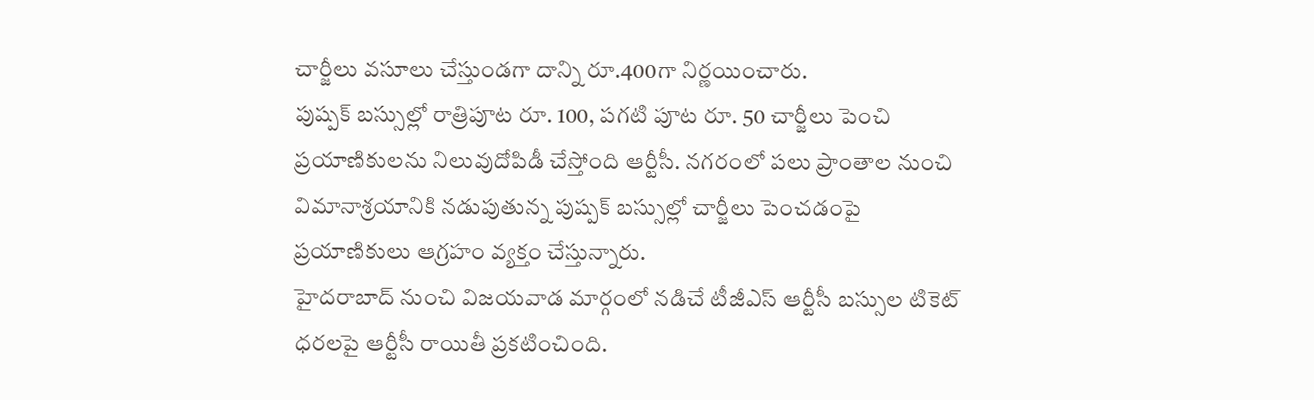చార్జీలు వసూలు చేస్తుండగా దాన్ని రూ.400గా నిర్ణయించారు.
పుష్పక్ బస్సుల్లో రాత్రిపూట రూ. 100, పగటి పూట రూ. 50 చార్జీలు పెంచి ప్రయాణికులను నిలువుదోపిడీ చేస్తోంది ఆర్టీసీ. నగరంలో పలు ప్రాంతాల నుంచి విమానాశ్రయానికి నడుపుతున్న పుష్పక్ బస్సుల్లో చార్జీలు పెంచడంపై ప్రయాణికులు ఆగ్రహం వ్యక్తం చేస్తున్నారు.
హైదరాబాద్ నుంచి విజయవాడ మార్గంలో నడిచే టీజీఎస్ ఆర్టీసీ బస్సుల టికెట్ ధరలపై ఆర్టీసీ రాయితీ ప్రకటించింది.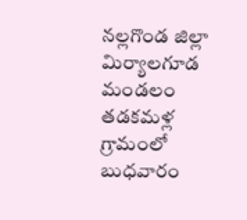నల్లగొండ జిల్లా మిర్యాలగూడ మండలం తడకమళ్ల గ్రామంలో బుధవారం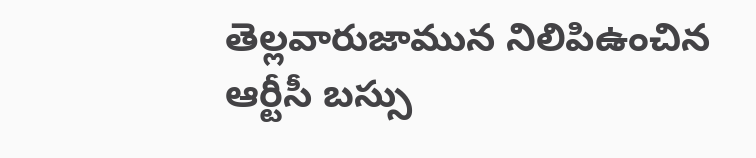తెల్లవారుజామున నిలిపిఉంచిన ఆర్టీసీ బస్సు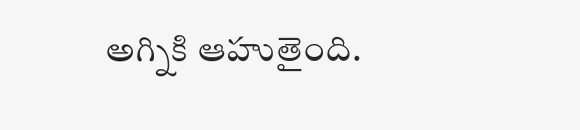అగ్నికి ఆహుతైంది.